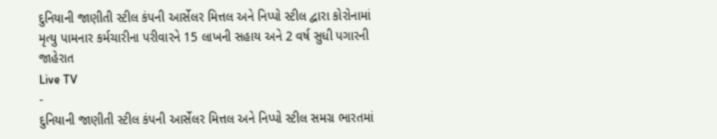દુનિયાની જાણીતી સ્ટીલ કંપની આર્સેલર મિત્તલ અને નિપ્પો સ્ટીલ દ્વારા કોરોનામાં મૃત્યુ પામનાર કર્મચારીના પરીવારને 15 લાખની સહાય અને 2 વર્ષ સુધી પગારની જાહેરાત
Live TV
-
દુનિયાની જાણીતી સ્ટીલ કંપની આર્સેલર મિત્તલ અને નિપ્પો સ્ટીલ સમગ્ર ભારતમાં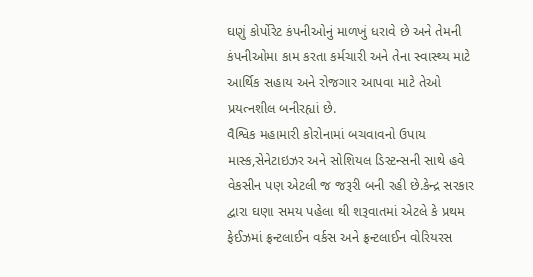ઘણું કોર્પોરેટ કંપનીઓનું માળખું ધરાવે છે અને તેમની કંપનીઓમા કામ કરતા કર્મચારી અને તેના સ્વાસ્થ્ય માટે આર્થિક સહાય અને રોજગાર આપવા માટે તેઓ પ્રયત્નશીલ બનીરહ્યાં છે.
વૈશ્વિક મહામારી કોરોનામાં બચવાવનો ઉપાય માસ્ક,સેનેટાઇઝર અને સોશિયલ ડિસ્ટન્સની સાથે હવે વેકસીન પણ એટલી જ જરૂરી બની રહી છે.કેન્દ્ર સરકાર દ્વારા ઘણા સમય પહેલા થી શરૂવાતમાં એટલે કે પ્રથમ ફેઈઝમાં ફ્રન્ટલાઈન વર્કસ અને ફ્રન્ટલાઈન વોરિયરસ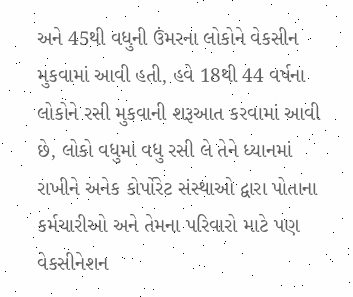અને 45થી વધુની ઉંમરના લોકોને વેકસીન મુકવામાં આવી હતી, હવે 18થી 44 વર્ષના લોકોને રસી મુકવાની શરૂઆત કરવામાં આવી છે, લોકો વધુમાં વધુ રસી લે તેને ધ્યાનમાં રાખીને અનેક કોર્પોરેટ સંસ્થાઓ દ્વારા પોતાના કર્મચારીઓ અને તેમના પરિવારો માટે પણ વેકસીનેશન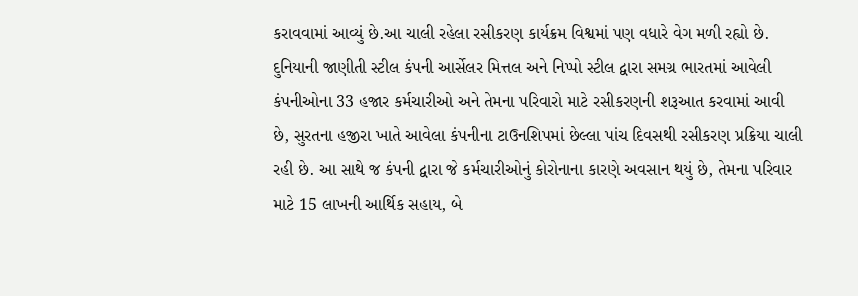કરાવવામાં આવ્યું છે.આ ચાલી રહેલા રસીકરણ કાર્યક્રમ વિશ્વમાં પણ વધારે વેગ મળી રહ્યો છે. દુનિયાની જાણીતી સ્ટીલ કંપની આર્સેલર મિત્તલ અને નિપ્પો સ્ટીલ દ્વારા સમગ્ર ભારતમાં આવેલી કંપનીઓના 33 હજાર કર્મચારીઓ અને તેમના પરિવારો માટે રસીકરણની શરૂઆત કરવામાં આવી છે, સુરતના હજીરા ખાતે આવેલા કંપનીના ટાઉનશિપમાં છેલ્લા પાંચ દિવસથી રસીકરણ પ્રક્રિયા ચાલી રહી છે. આ સાથે જ કંપની દ્વારા જે કર્મચારીઓનું કોરોનાના કારણે અવસાન થયું છે, તેમના પરિવાર માટે 15 લાખની આર્થિક સહાય, બે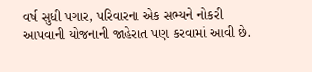વર્ષ સુધી પગાર, પરિવારના એક સભ્યને નોકરી આપવાની યોજનાની જાહેરાત પણ કરવામાં આવી છે.